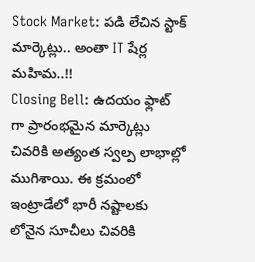Stock Market: పడి లేచిన స్టాక్ మార్కెట్లు.. అంతా IT షేర్ల మహిమ..!!
Closing Bell: ఉదయం ఫ్లాట్ గా ప్రారంభమైన మార్కెట్లు చివరికి అత్యంత స్వల్ప లాభాల్లో ముగిశాయి. ఈ క్రమంలో ఇంట్రాడేలో భారీ నష్టాలకు లోనైన సూచీలు చివరికి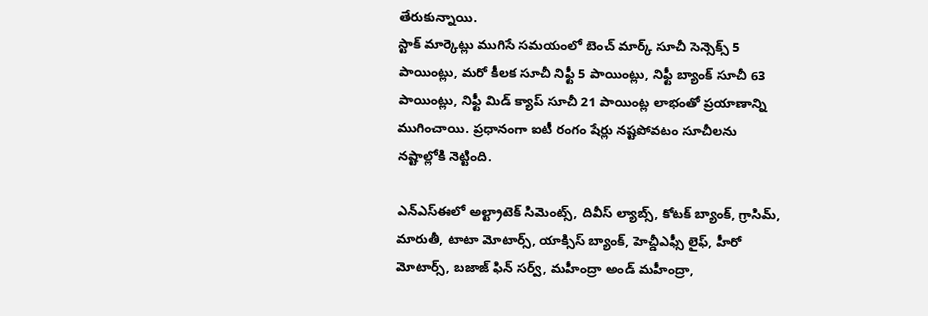తేరుకున్నాయి.
స్టాక్ మార్కెట్లు ముగిసే సమయంలో బెంచ్ మార్క్ సూచీ సెన్సెక్స్ 5 పాయింట్లు, మరో కీలక సూచీ నిఫ్టీ 5 పాయింట్లు, నిఫ్టీ బ్యాంక్ సూచీ 63 పాయింట్లు, నిఫ్టీ మిడ్ క్యాప్ సూచీ 21 పాయింట్ల లాభంతో ప్రయాణాన్ని ముగించాయి. ప్రధానంగా ఐటీ రంగం షేర్లు నష్టపోవటం సూచీలను నష్టాల్లోకి నెట్టింది.

ఎన్ఎస్ఈలో అల్ట్రాటెక్ సిమెంట్స్, దివీస్ ల్యాబ్స్, కోటక్ బ్యాంక్, గ్రాసిమ్, మారుతీ, టాటా మోటార్స్, యాక్సిస్ బ్యాంక్, హెచ్డీఎఫ్సీ లైఫ్, హీరో మోటార్స్, బజాజ్ ఫిన్ సర్వ్, మహీంద్రా అండ్ మహీంద్రా,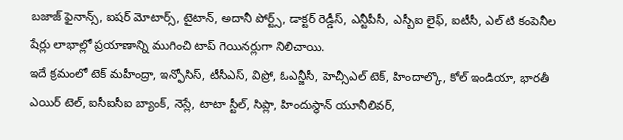బజాజ్ ఫైనాన్స్, ఐషర్ మోటార్స్, టైటాన్, అదానీ పోర్ట్స్, డాక్టర్ రెడ్డీస్, ఎన్టీపీసీ, ఎస్బీఐ లైఫ్, ఐటీసీ, ఎల్ టి కంపెనీల షేర్లు లాభాల్లో ప్రయాణాన్ని ముగించి టాప్ గెయినర్లుగా నిలిచాయి.
ఇదే క్రమంలో టెక్ మహీంద్రా, ఇన్ఫోసిస్, టీసీఎస్, విప్రో, ఓఎన్జీసీ, హెచ్సీఎల్ టెక్, హిందాల్కొ, కోల్ ఇండియా, భారతీ ఎయిర్ టెల్, ఐసీఐసీఐ బ్యాంక్, నెస్లే, టాటా స్టీల్, సిప్లా, హిందుస్థాన్ యూనీలివర్,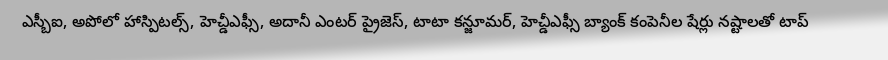ఎస్బీఐ, అపోలో హాస్పిటల్స్, హెచ్డీఎఫ్సీ, అదానీ ఎంటర్ ప్రైజెస్, టాటా కన్జూమర్, హెచ్డీఎఫ్సీ బ్యాంక్ కంపెనీల షేర్లు నష్టాలతో టాప్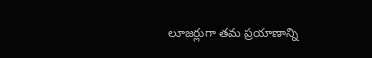లూజర్లుగా తమ ప్రయాణాన్ని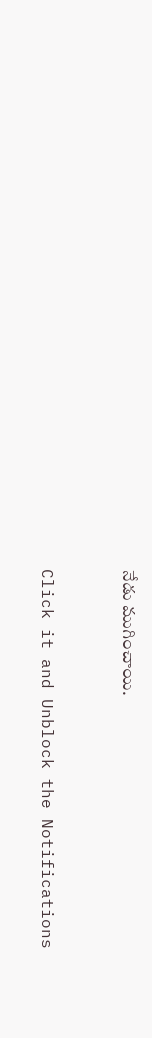నేడు ముగించాయి.


Click it and Unblock the Notifications